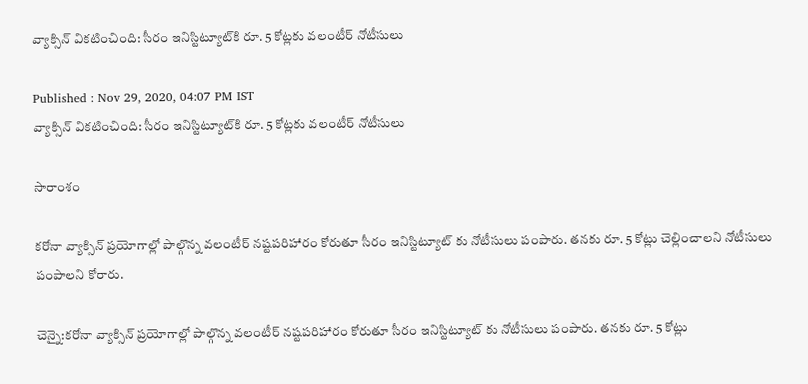వ్యాక్సిన్ వికటించింది: సీరం ఇనిస్టిట్యూట్‌కి రూ. 5 కోట్లకు వలంటీర్ నోటీసులు

Published : Nov 29, 2020, 04:07 PM IST
వ్యాక్సిన్ వికటించింది: సీరం ఇనిస్టిట్యూట్‌కి రూ. 5 కోట్లకు వలంటీర్ నోటీసులు

సారాంశం

కరోనా వ్యాక్సిన్ ప్రయోగాల్లో పాల్గొన్న వలంటీర్ నష్టపరిహారం కోరుతూ సీరం ఇనిస్టిట్యూట్ కు నోటీసులు పంపారు. తనకు రూ. 5 కోట్లు చెల్లించాలని నోటీసులు పంపాలని కోరారు.

చెన్నై:కరోనా వ్యాక్సిన్ ప్రయోగాల్లో పాల్గొన్న వలంటీర్ నష్టపరిహారం కోరుతూ సీరం ఇనిస్టిట్యూట్ కు నోటీసులు పంపారు. తనకు రూ. 5 కోట్లు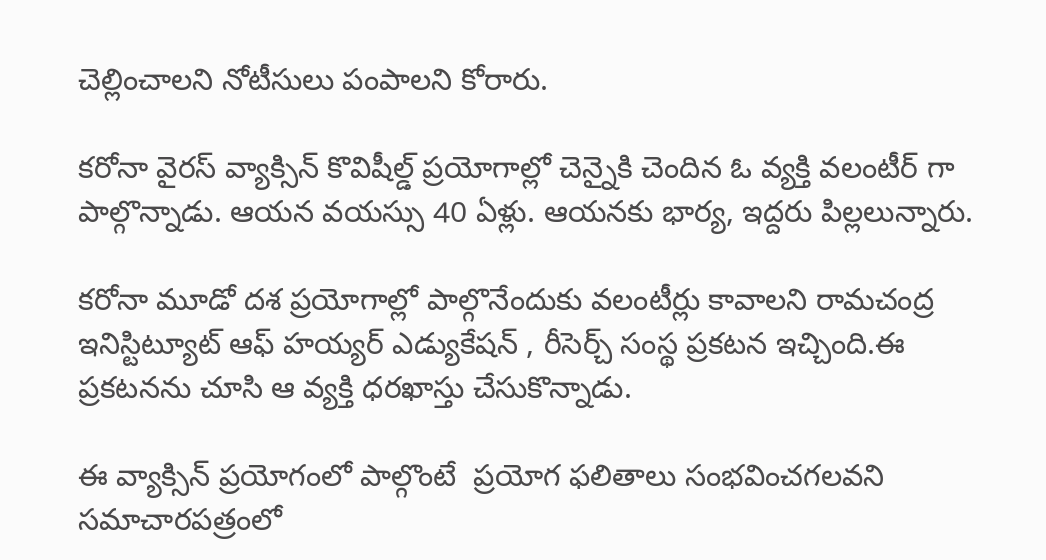చెల్లించాలని నోటీసులు పంపాలని కోరారు.

కరోనా వైరస్ వ్యాక్సిన్ కొవిషీల్డ్ ప్రయోగాల్లో చెన్నైకి చెందిన ఓ వ్యక్తి వలంటీర్ గా పాల్గొన్నాడు. ఆయన వయస్సు 40 ఏళ్లు. ఆయనకు భార్య, ఇద్దరు పిల్లలున్నారు.

కరోనా మూడో దశ ప్రయోగాల్లో పాల్గొనేందుకు వలంటీర్లు కావాలని రామచంద్ర ఇనిస్టిట్యూట్ ఆఫ్ హయ్యర్ ఎడ్యుకేషన్ , రీసెర్చ్ సంస్థ ప్రకటన ఇచ్చింది.ఈ ప్రకటనను చూసి ఆ వ్యక్తి ధరఖాస్తు చేసుకొన్నాడు.

ఈ వ్యాక్సిన్ ప్రయోగంలో పాల్గొంటే  ప్రయోగ ఫలితాలు సంభవించగలవని సమాచారపత్రంలో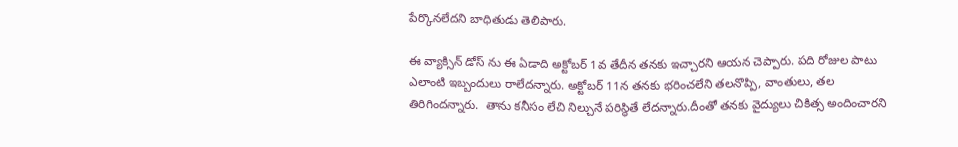పేర్కొనలేదని బాధితుడు తెలిపారు.

ఈ వ్యాక్సిన్ డోస్ ను ఈ ఏడాది అక్టోబర్ 1వ తేదీన తనకు ఇచ్చారని ఆయన చెప్పారు. పది రోజుల పాటు ఎలాంటి ఇబ్బందులు రాలేదన్నారు. అక్టోబర్ 11న తనకు భరించలేని తలనొప్పి, వాంతులు, తల తిరిగిందన్నారు.  తాను కనీసం లేచి నిల్చునే పరిస్థితే లేదన్నారు.దీంతో తనకు వైద్యులు చికిత్స అందించారని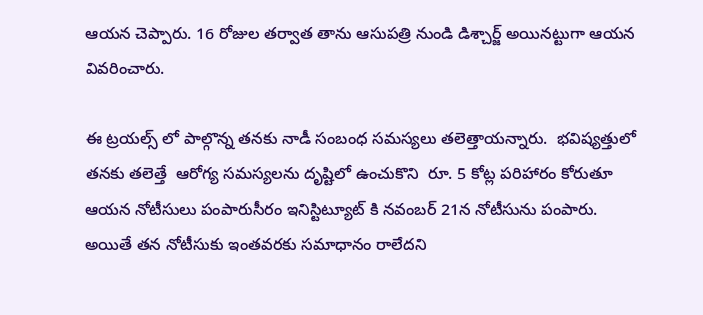ఆయన చెప్పారు. 16 రోజుల తర్వాత తాను ఆసుపత్రి నుండి డిశ్చార్జ్ అయినట్టుగా ఆయన వివరించారు.

ఈ ట్రయల్స్ లో పాల్గొన్న తనకు నాడీ సంబంధ సమస్యలు తలెత్తాయన్నారు.  భవిష్యత్తులో తనకు తలెత్తే  ఆరోగ్య సమస్యలను దృష్టిలో ఉంచుకొని  రూ. 5 కోట్ల పరిహారం కోరుతూ ఆయన నోటీసులు పంపారుసీరం ఇనిస్టిట్యూట్ కి నవంబర్ 21న నోటీసును పంపారు. అయితే తన నోటీసుకు ఇంతవరకు సమాధానం రాలేదని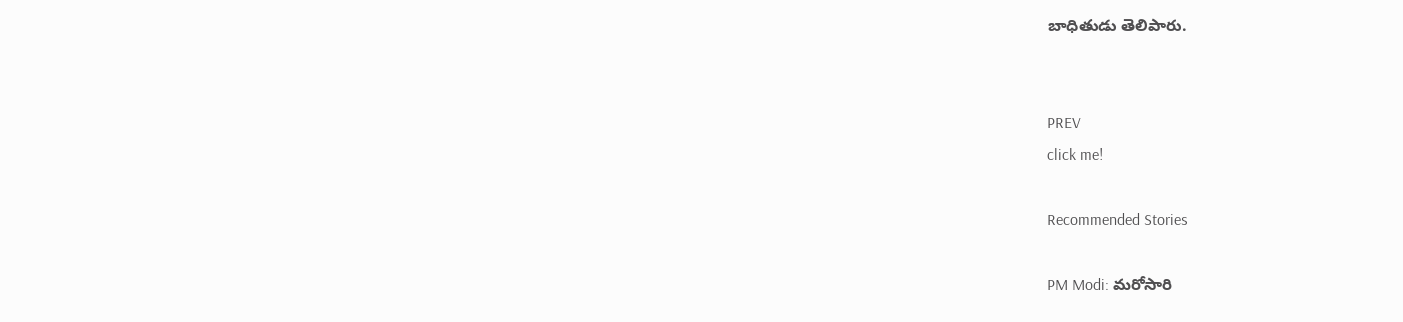బాధితుడు తెలిపారు.


PREV
click me!

Recommended Stories

PM Modi: మ‌రోసారి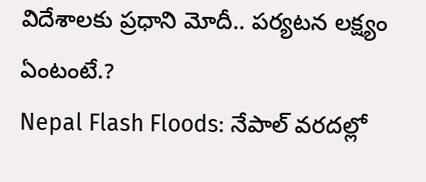విదేశాల‌కు ప్ర‌ధాని మోదీ.. ప‌ర్య‌ట‌న ల‌క్ష్యం ఏంటంటే.?
Nepal Flash Floods: నేపాల్ వరదల్లో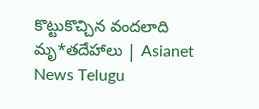కొట్టుకొచ్చిన వందలాది మృ*తదేహాలు | Asianet News Telugu